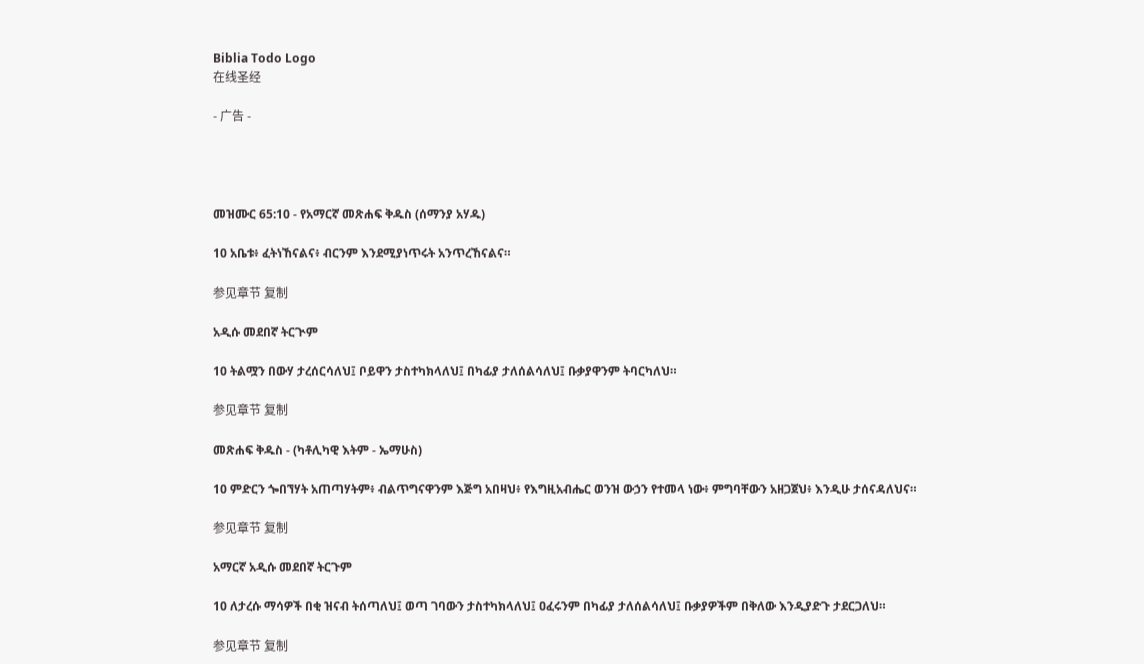Biblia Todo Logo
在线圣经

- 广告 -




መዝሙር 65:10 - የአማርኛ መጽሐፍ ቅዱስ (ሰማንያ አሃዱ)

10 አቤቱ፥ ፈትነኸናልና፥ ብርንም እንደሚያነጥሩት አንጥረኸናልና።

参见章节 复制

አዲሱ መደበኛ ትርጒም

10 ትልሟን በውሃ ታረሰርሳለህ፤ ቦይዋን ታስተካክላለህ፤ በካፊያ ታለሰልሳለህ፤ ቡቃያዋንም ትባርካለህ።

参见章节 复制

መጽሐፍ ቅዱስ - (ካቶሊካዊ እትም - ኤማሁስ)

10 ምድርን ጐበኘሃት አጠጣሃትም፥ ብልጥግናዋንም እጅግ አበዛህ፥ የእግዚአብሔር ወንዝ ውኃን የተመላ ነው፥ ምግባቸውን አዘጋጀህ፥ እንዲሁ ታሰናዳለህና።

参见章节 复制

አማርኛ አዲሱ መደበኛ ትርጉም

10 ለታረሱ ማሳዎች በቂ ዝናብ ትሰጣለህ፤ ወጣ ገባውን ታስተካክላለህ፤ ዐፈሩንም በካፊያ ታለሰልሳለህ፤ ቡቃያዎችም በቅለው እንዲያድጉ ታደርጋለህ።

参见章节 复制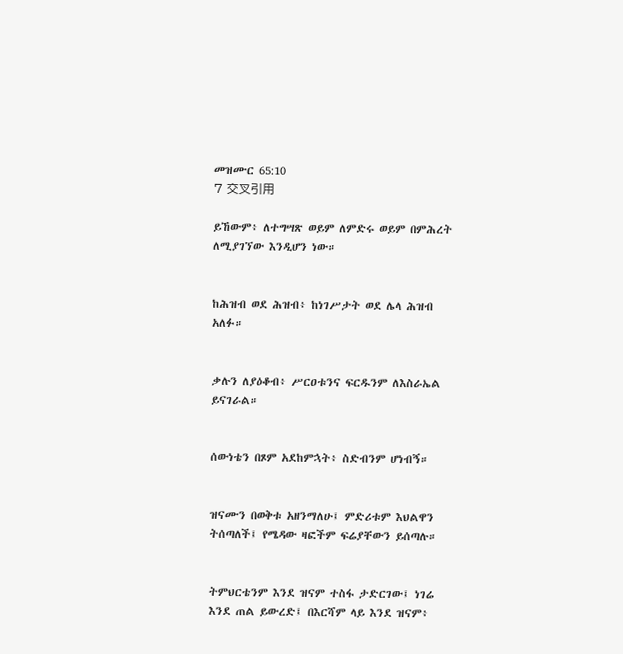መዝሙር 65:10
7 交叉引用

ይኸውም፥ ለተግሣጽ ወይም ለምድሩ ወይም በምሕረት ለሚያገኘው እንዲሆን ነው።


ከሕዝብ ወደ ሕዝብ፥ ከነገሥታት ወደ ሌላ ሕዝብ አለፉ።


ቃሉን ለያዕቆብ፥ ሥርዐቱንና ፍርዱንም ለእስራኤል ይናገራል።


ሰውነቴን በጾም አደከምኋት፥ ስድብንም ሆነብኝ።


ዝናሙን በወቅቱ አዘንማለሁ፤ ምድሪቱም እህልዋን ትሰጣለች፤ የሜዳው ዛፎችም ፍሬያቸውን ይሰጣሉ።


ትምህርቴንም እንደ ዝናም ተስፋ ታድርገው፤ ነገሬ እንደ ጠል ይውረድ፤ በእርሻም ላይ እንደ ዝናም፥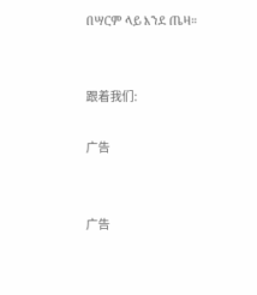በሣርም ላይ እንደ ጤዛ።


跟着我们:

广告


广告